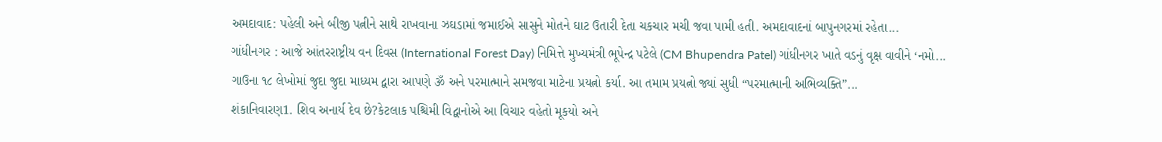અમદાવાદ: પહેલી અને બીજી પત્નીને સાથે રાખવાના ઝઘડામાં જમાઈએ સાસુને મોતને ઘાટ ઉતારી દેતા ચકચાર મચી જવા પામી હતી. અમદાવાદનાં બાપુનગરમાં રહેતા...
ગાંધીનગર : આજે આંતરરાષ્ટ્રીય વન દિવસ (International Forest Day) નિમિત્તે મુખ્યમંત્રી ભૂપેન્દ્ર પટેલે (CM Bhupendra Patel) ગાંધીનગર ખાતે વડનું વૃક્ષ વાવીને ‘નમો...
ગાઉના ૧૮ લેખોમાં જુદા જુદા માધ્યમ દ્વારા આપણે ૐ અને પરમાત્માને સમજવા માટેના પ્રયત્નો કર્યા. આ તમામ પ્રયત્નો જ્યાં સુધી “પરમાત્માની અભિવ્યક્તિ”...
શંકાનિવારણ1. શિવ અનાર્ય દેવ છે?કેટલાક પશ્ચિમી વિદ્વાનોએ આ વિચાર વહેતો મૂકયો અને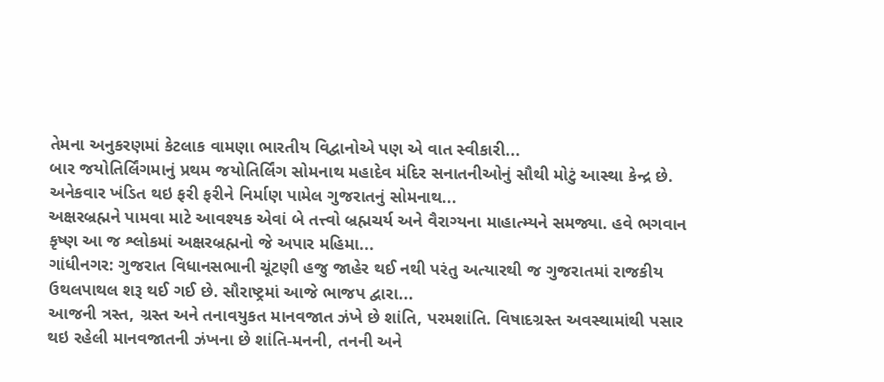તેમના અનુકરણમાં કેટલાક વામણા ભારતીય વિદ્વાનોએ પણ એ વાત સ્વીકારી...
બાર જયોતિર્લિંગમાનું પ્રથમ જયોતિર્લિંગ સોમનાથ મહાદેવ મંદિર સનાતનીઓનું સૌથી મોટું આસ્થા કેન્દ્ર છે. અનેકવાર ખંડિત થઇ ફરી ફરીને નિર્માણ પામેલ ગુજરાતનું સોમનાથ...
અક્ષરબ્રહ્મને પામવા માટે આવશ્યક એવાં બે તત્ત્વો બ્રહ્મચર્ય અને વૈરાગ્યના માહાત્મ્યને સમજ્યા. હવે ભગવાન કૃષ્ણ આ જ શ્લોકમાં અક્ષરબ્રહ્મનો જે અપાર મહિમા...
ગાંધીનગર: ગુજરાત વિધાનસભાની ચૂંટણી હજુ જાહેર થઈ નથી પરંતુ અત્યારથી જ ગુજરાતમાં રાજકીય ઉથલપાથલ શરૂ થઈ ગઈ છે. સૌરાષ્ટ્રમાં આજે ભાજપ દ્વારા...
આજની ત્રસ્ત, ગ્રસ્ત અને તનાવયુકત માનવજાત ઝંખે છે શાંતિ, પરમશાંતિ. વિષાદગ્રસ્ત અવસ્થામાંથી પસાર થઇ રહેલી માનવજાતની ઝંખના છે શાંતિ-મનની, તનની અને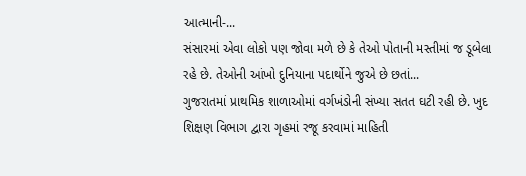આત્માની-...
સંસારમાં એવા લોકો પણ જોવા મળે છે કે તેઓ પોતાની મસ્તીમાં જ ડૂબેલા રહે છે. તેઓની આંખો દુનિયાના પદાર્થોને જુએ છે છતાં...
ગુજરાતમાં પ્રાથમિક શાળાઓમાં વર્ગખંડોની સંખ્યા સતત ઘટી રહી છે. ખુદ શિક્ષણ વિભાગ દ્વારા ગૃહમાં રજૂ કરવામાં માહિતી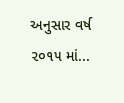અનુસાર વર્ષ ૨૦૧૫ માં...